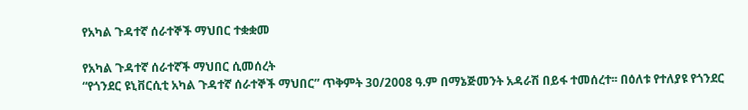የአካል ጉዳተኛ ሰራተኞች ማህበር ተቋቋመ

የአካል ጉዳተኛ ሰራተኛች ማህበር ሲመሰረት
“የጎንደር ዩኒቨርሲቲ አካል ጉዳተኛ ሰራተኞች ማህበር” ጥቅምት 30/2008 ዓ.ም በማኔጅመንት አዳራሽ በይፋ ተመሰረተ፡፡ በዕለቱ የተለያዩ የጎንደር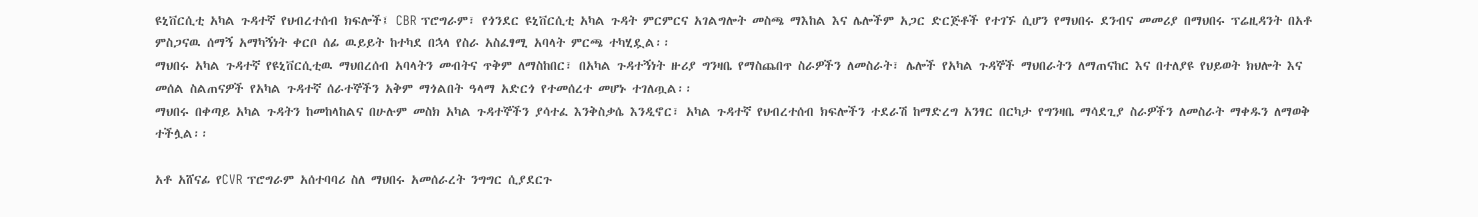ዩኒቨርሲቲ አካል ጉዳተኛ የህብረተሰብ ክፍሎች፤ CBR ፕሮግራም፣ የጎንደር ዩኒቨርሲቲ አካል ጉዳት ምርምርና አገልግሎት መስጫ ማእከል እና ሌሎችም አጋር ድርጅቶች የተገኙ ሲሆን የማህበሩ ደንብና መመሪያ በማህበሩ ፕሬዚዳንት በአቶ ምስጋናዉ ሰማኝ አማካኝነት ቀርቦ ሰፊ ዉይይት ከተካደ በኋላ የስራ አስፈፃሚ አባላት ምርጫ ተካሂዷል፡፡
ማህበሩ አካል ጉዳተኛ የዩኒቨርሲቲዉ ማህበረሰብ አባላትን መብትና ጥቅም ለማስከበር፣ በአካል ጉዳተኝነት ዙሪያ ግንዛቤ የማስጨበጥ ስራዎችን ለመስራት፣ ሌሎች የአካል ጉዳኞች ማህበራትን ለማጠናከር እና በተለያዩ የህይወት ክህሎት እና መሰል ስልጠናዎች የአካል ጉዳተኛ ሰራተኞችን አቅም ማጎልበት ዓላማ አድርጎ የተመሰረተ መሆኑ ተገለጧል፡፡
ማህበሩ በቀጣይ አካል ጉዳትን ከመከላከልና በሁሉም መስክ አካል ጉዳተኞችን ያሳተፈ እንቅስቃሴ እንዲኖር፣ አካል ጉዳተኛ የህብረተሰብ ክፍሎችን ተደራሽ ከማድረግ አንፃር በርካታ የግንዛቤ ማሳደጊያ ስራዎችን ለመስራት ማቀዱን ለማወቅ ተችሏል፡፡

አቶ አሸናፊ የCVR ፕሮግራም አሰተባባሪ ስለ ማህበሩ አመሰራረት ንግግር ሲያደርጉ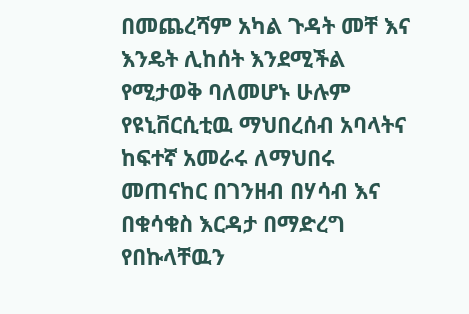በመጨረሻም አካል ጉዳት መቸ እና እንዴት ሊከሰት እንደሚችል የሚታወቅ ባለመሆኑ ሁሉም የዩኒቨርሲቲዉ ማህበረሰብ አባላትና ከፍተኛ አመራሩ ለማህበሩ መጠናከር በገንዘብ በሃሳብ እና በቁሳቁስ እርዳታ በማድረግ የበኩላቸዉን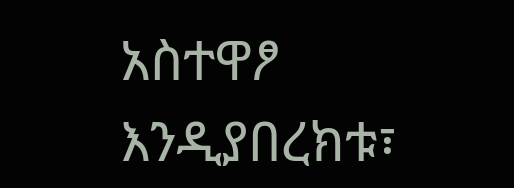አስተዋፆ እንዲያበረክቱ፣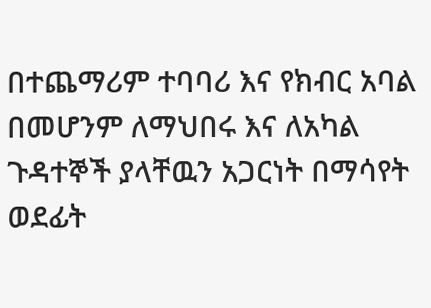በተጨማሪም ተባባሪ እና የክብር አባል በመሆንም ለማህበሩ እና ለአካል ጉዳተኞች ያላቸዉን አጋርነት በማሳየት ወደፊት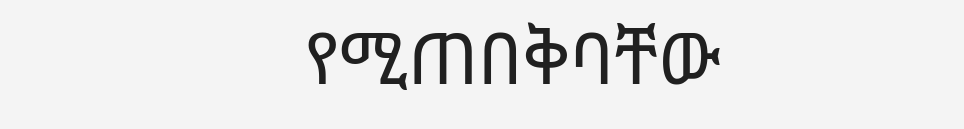የሚጠበቅባቸው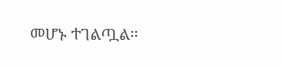መሆኑ ተገልጧል፡፡